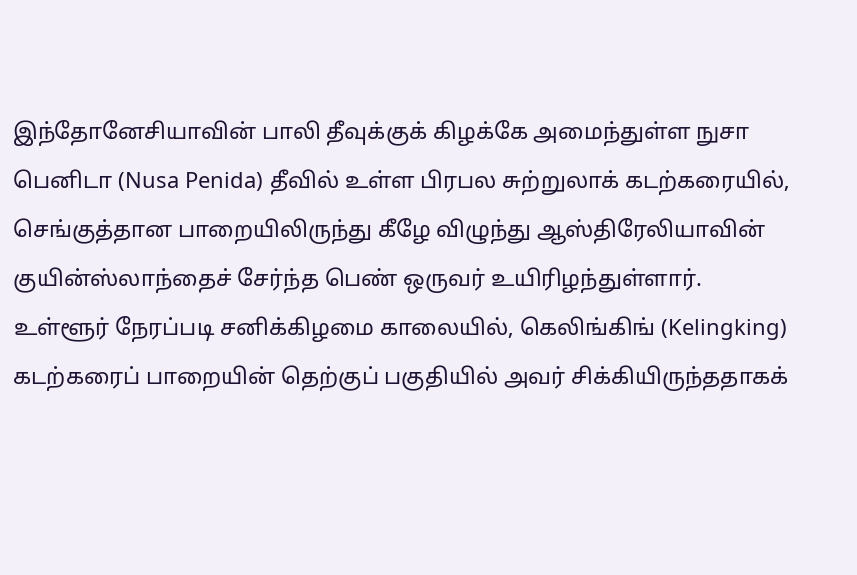இந்தோனேசியாவின் பாலி தீவுக்குக் கிழக்கே அமைந்துள்ள நுசா பெனிடா (Nusa Penida) தீவில் உள்ள பிரபல சுற்றுலாக் கடற்கரையில், செங்குத்தான பாறையிலிருந்து கீழே விழுந்து ஆஸ்திரேலியாவின் குயின்ஸ்லாந்தைச் சேர்ந்த பெண் ஒருவர் உயிரிழந்துள்ளார்.
உள்ளூர் நேரப்படி சனிக்கிழமை காலையில், கெலிங்கிங் (Kelingking) கடற்கரைப் பாறையின் தெற்குப் பகுதியில் அவர் சிக்கியிருந்ததாகக்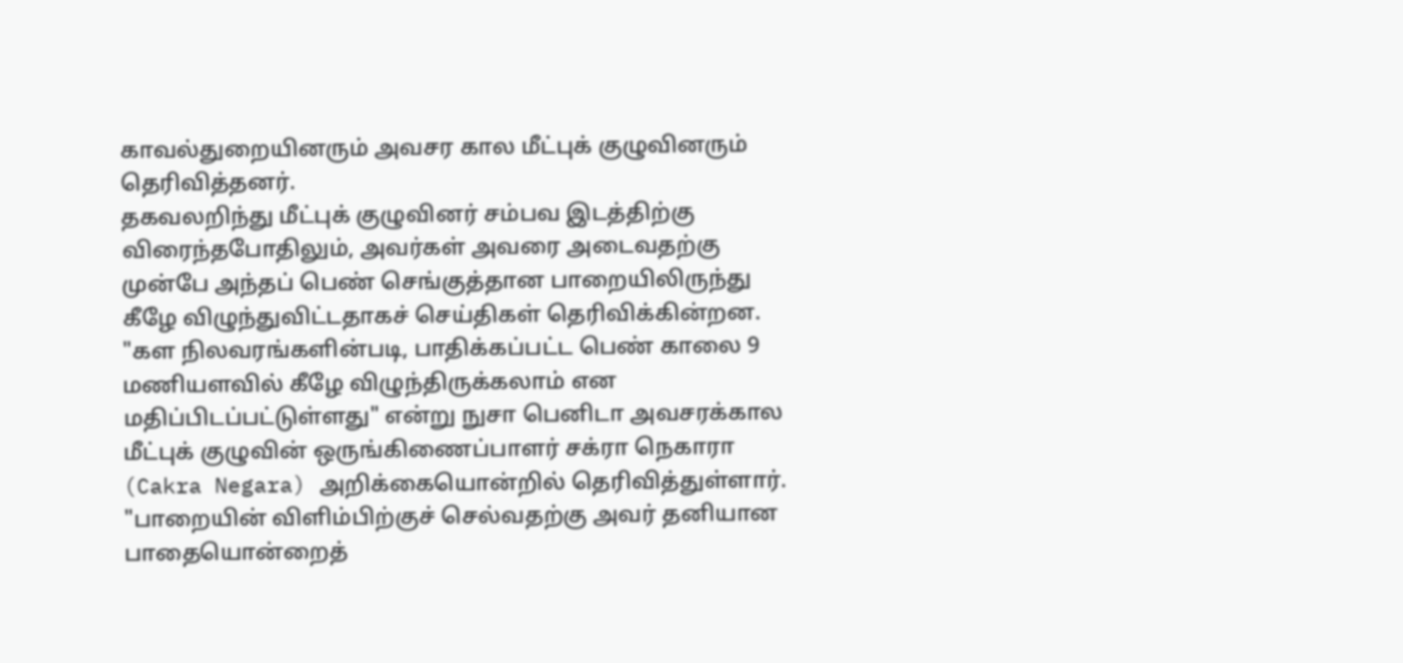காவல்துறையினரும் அவசர கால மீட்புக் குழுவினரும் தெரிவித்தனர்.
தகவலறிந்து மீட்புக் குழுவினர் சம்பவ இடத்திற்கு விரைந்தபோதிலும், அவர்கள் அவரை அடைவதற்கு முன்பே அந்தப் பெண் செங்குத்தான பாறையிலிருந்து கீழே விழுந்துவிட்டதாகச் செய்திகள் தெரிவிக்கின்றன.
"கள நிலவரங்களின்படி, பாதிக்கப்பட்ட பெண் காலை 9 மணியளவில் கீழே விழுந்திருக்கலாம் என மதிப்பிடப்பட்டுள்ளது" என்று நுசா பெனிடா அவசரக்கால மீட்புக் குழுவின் ஒருங்கிணைப்பாளர் சக்ரா நெகாரா (Cakra Negara) அறிக்கையொன்றில் தெரிவித்துள்ளார்.
"பாறையின் விளிம்பிற்குச் செல்வதற்கு அவர் தனியான பாதையொன்றைத்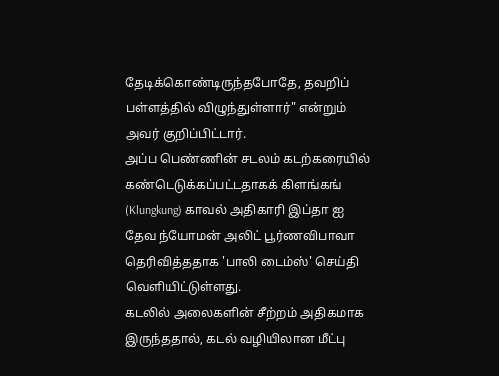தேடிக்கொண்டிருந்தபோதே, தவறிப் பள்ளத்தில் விழுந்துள்ளார்" என்றும் அவர் குறிப்பிட்டார்.
அப்ப பெண்ணின் சடலம் கடற்கரையில் கண்டெடுக்கப்பட்டதாகக் கிளங்கங் (Klungkung) காவல் அதிகாரி இப்தா ஐ தேவ ந்யோமன் அலிட் பூர்ணவிபாவா தெரிவித்ததாக 'பாலி டைம்ஸ்' செய்தி வெளியிட்டுள்ளது.
கடலில் அலைகளின் சீற்றம் அதிகமாக இருந்ததால், கடல் வழியிலான மீட்பு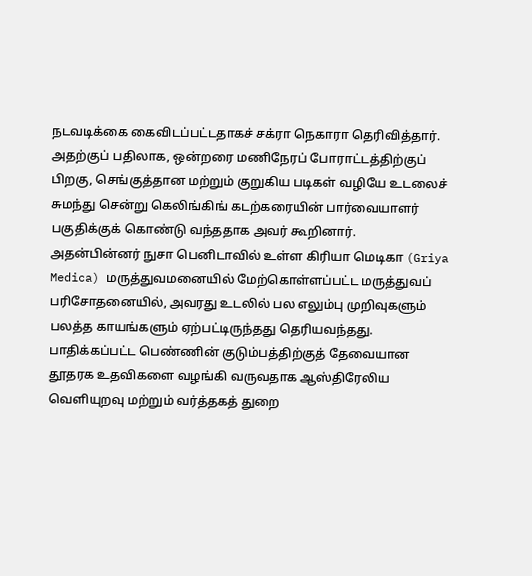நடவடிக்கை கைவிடப்பட்டதாகச் சக்ரா நெகாரா தெரிவித்தார். அதற்குப் பதிலாக, ஒன்றரை மணிநேரப் போராட்டத்திற்குப் பிறகு, செங்குத்தான மற்றும் குறுகிய படிகள் வழியே உடலைச் சுமந்து சென்று கெலிங்கிங் கடற்கரையின் பார்வையாளர் பகுதிக்குக் கொண்டு வந்ததாக அவர் கூறினார்.
அதன்பின்னர் நுசா பெனிடாவில் உள்ள கிரியா மெடிகா (Griya Medica) மருத்துவமனையில் மேற்கொள்ளப்பட்ட மருத்துவப் பரிசோதனையில், அவரது உடலில் பல எலும்பு முறிவுகளும் பலத்த காயங்களும் ஏற்பட்டிருந்தது தெரியவந்தது.
பாதிக்கப்பட்ட பெண்ணின் குடும்பத்திற்குத் தேவையான தூதரக உதவிகளை வழங்கி வருவதாக ஆஸ்திரேலிய வெளியுறவு மற்றும் வர்த்தகத் துறை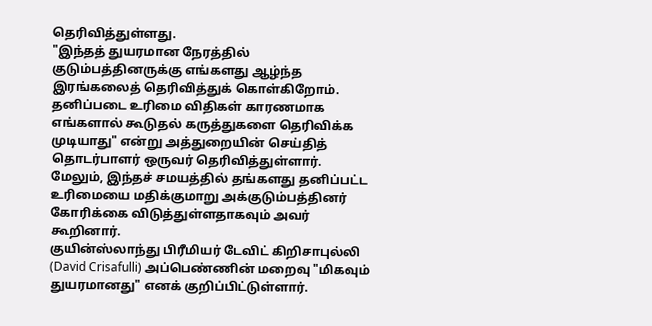தெரிவித்துள்ளது.
"இந்தத் துயரமான நேரத்தில் குடும்பத்தினருக்கு எங்களது ஆழ்ந்த இரங்கலைத் தெரிவித்துக் கொள்கிறோம். தனிப்படை உரிமை விதிகள் காரணமாக எங்களால் கூடுதல் கருத்துகளை தெரிவிக்க முடியாது" என்று அத்துறையின் செய்தித் தொடர்பாளர் ஒருவர் தெரிவித்துள்ளார்.
மேலும், இந்தச் சமயத்தில் தங்களது தனிப்பட்ட உரிமையை மதிக்குமாறு அக்குடும்பத்தினர் கோரிக்கை விடுத்துள்ளதாகவும் அவர் கூறினார்.
குயின்ஸ்லாந்து பிரீமியர் டேவிட் கிறிசாபுல்லி (David Crisafulli) அப்பெண்ணின் மறைவு "மிகவும் துயரமானது" எனக் குறிப்பிட்டுள்ளார்.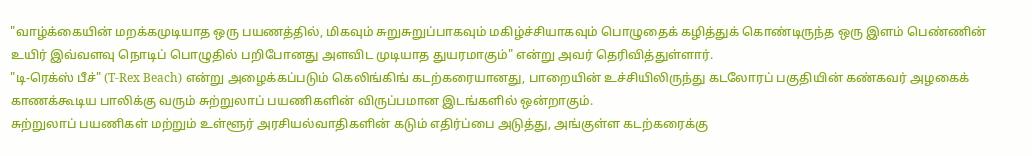"வாழ்க்கையின் மறக்கமுடியாத ஒரு பயணத்தில், மிகவும் சுறுசுறுப்பாகவும் மகிழ்ச்சியாகவும் பொழுதைக் கழித்துக் கொண்டிருந்த ஒரு இளம் பெண்ணின் உயிர் இவ்வளவு நொடிப் பொழுதில் பறிபோனது அளவிட முடியாத துயரமாகும்" என்று அவர் தெரிவித்துள்ளார்.
"டி-ரெக்ஸ் பீச்" (T-Rex Beach) என்று அழைக்கப்படும் கெலிங்கிங் கடற்கரையானது, பாறையின் உச்சியிலிருந்து கடலோரப் பகுதியின் கண்கவர் அழகைக் காணக்கூடிய பாலிக்கு வரும் சுற்றுலாப் பயணிகளின் விருப்பமான இடங்களில் ஒன்றாகும்.
சுற்றுலாப் பயணிகள் மற்றும் உள்ளூர் அரசியல்வாதிகளின் கடும் எதிர்ப்பை அடுத்து, அங்குள்ள கடற்கரைக்கு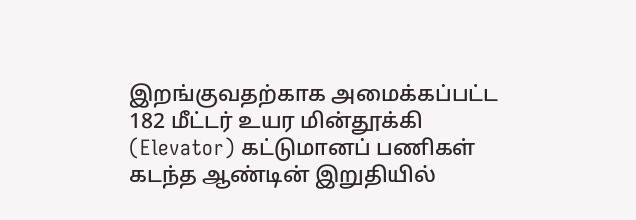இறங்குவதற்காக அமைக்கப்பட்ட 182 மீட்டர் உயர மின்தூக்கி (Elevator) கட்டுமானப் பணிகள் கடந்த ஆண்டின் இறுதியில்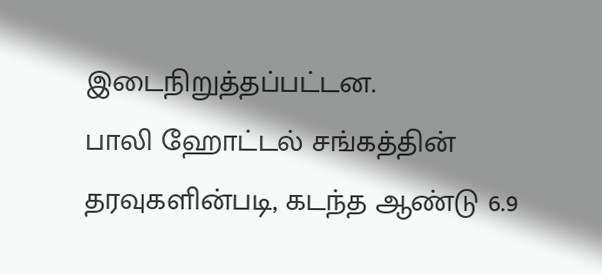இடைநிறுத்தப்பட்டன.
பாலி ஹோட்டல் சங்கத்தின் தரவுகளின்படி, கடந்த ஆண்டு 6.9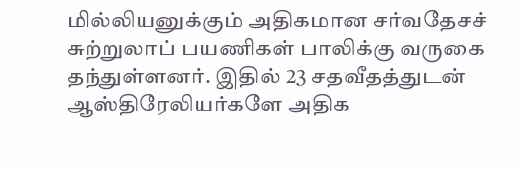மில்லியனுக்கும் அதிகமான சர்வதேசச் சுற்றுலாப் பயணிகள் பாலிக்கு வருகை தந்துள்ளனர். இதில் 23 சதவீதத்துடன் ஆஸ்திரேலியர்களே அதிக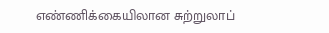எண்ணிக்கையிலான சுற்றுலாப்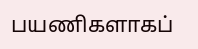பயணிகளாகப்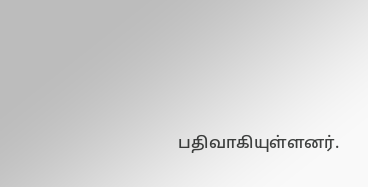பதிவாகியுள்ளனர்.